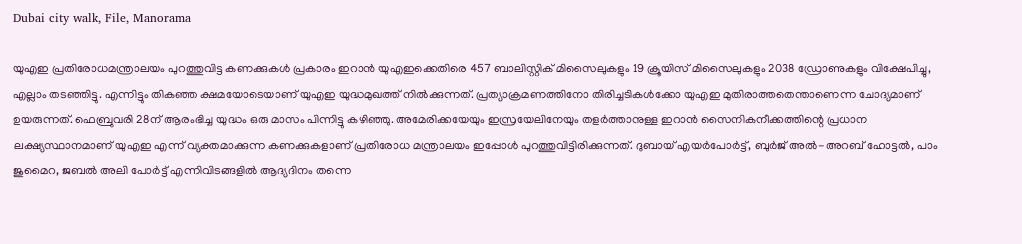Dubai city walk, File, Manorama

യുഎഇ പ്രതിരോധമന്ത്രാലയം പുറത്തുവിട്ട കണക്കുകള്‍ പ്രകാരം ഇറാന്‍ യുഎഇക്കെതിരെ 457 ബാലിസ്റ്റിക് മിസൈലുകളും 19 ക്രൂയിസ് മിസൈലുകളും 2038 ഡ്രോണുകളും വിക്ഷേപിച്ചു, എല്ലാം തടഞ്ഞിട്ടു. എന്നിട്ടും തികഞ്ഞ ക്ഷമയോടെയാണ് യുഎഇ യുദ്ധമുഖത്ത് നില്‍ക്കുന്നത്. പ്രത്യാക്രമണത്തിനോ തിരിച്ചടികള്‍ക്കോ യുഎഇ മുതിരാത്തതെന്താണെന്ന ചോദ്യമാണ് ഉയരുന്നത്. ഫെബ്രുവരി 28ന് ആരംഭിച്ച യുദ്ധം ഒരു മാസം പിന്നിട്ടു കഴിഞ്ഞു. അമേരിക്കയേയും ഇസ്രയേലിനേയും തളര്‍ത്താനുള്ള ഇറാന്‍ സൈനികനീക്കത്തിന്റെ പ്രധാന ലക്ഷ്യസ്ഥാനമാണ് യുഎഇ എന്ന് വ്യക്തമാക്കുന്ന കണക്കുകളാണ് പ്രതിരോധ മന്ത്രാലയം ഇപ്പോള്‍ പുറത്തുവിട്ടിരിക്കുന്നത്. ദുബായ് എയർപോർട്ട്, ബുർജ് അൽ-അറബ് ഹോട്ടൽ, പാം ജുമൈറ, ജബൽ അലി പോർട്ട് എന്നിവിടങ്ങളിൽ ആദ്യദിനം തന്നെ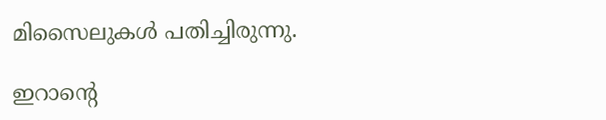മിസൈലുകൾ പതിച്ചിരുന്നു.

ഇറാന്റെ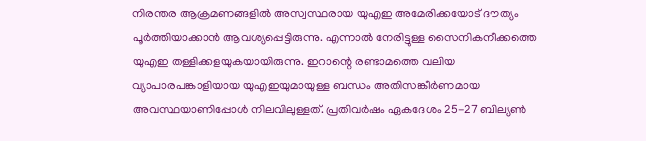നിരന്തര ആക്രമണങ്ങളില്‍ അസ്വസ്ഥരായ യുഎഇ അമേരിക്കയോട് ദൗത്യം പൂര്‍ത്തിയാക്കാന്‍ ആവശ്യപ്പെട്ടിരുന്നു. എന്നാല്‍ നേരിട്ടുള്ള സൈനികനീക്കത്തെ യുഎഇ തള്ളിക്കളയുകയായിരുന്നു. ഇറാന്റെ രണ്ടാമത്തെ വലിയ വ്യാപാരപങ്കാളിയായ യുഎഇയുമായുള്ള ബന്ധം അതിസങ്കീര്‍ണമായ അവസ്ഥയാണിപ്പോള്‍ നിലവിലുള്ളത്. പ്രതിവർഷം ഏകദേശം 25-27 ബില്യൺ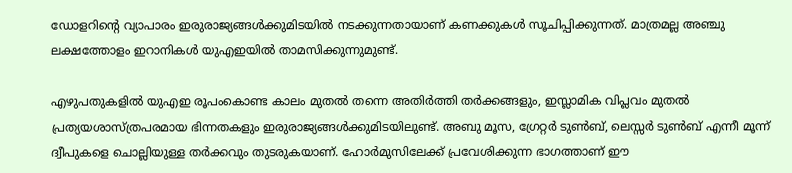ഡോളറിന്റെ വ്യാപാരം ഇരുരാജ്യങ്ങൾക്കുമിടയിൽ നടക്കുന്നതായാണ് കണക്കുകള്‍ സൂചിപ്പിക്കുന്നത്. മാത്രമല്ല അഞ്ചു ലക്ഷത്തോളം ഇറാനികള്‍ യുഎഇയില്‍ താമസിക്കുന്നുമുണ്ട്.

എഴുപതുകളില്‍ യുഎഇ രൂപംകൊണ്ട കാലം മുതല്‍ തന്നെ അതിര്‍ത്തി തര്‍ക്കങ്ങളും, ഇസ്ലാമിക വിപ്ലവം മുതൽ പ്രത്യയശാസ്ത്രപരമായ ഭിന്നതകളും ഇരുരാജ്യങ്ങൾക്കുമിടയിലുണ്ട്. അബു മൂസ, ഗ്രേറ്റർ ടുൺബ്, ലെസ്സർ ടുൺബ് എന്നീ മൂന്ന് ദ്വീപുകളെ ചൊല്ലിയുള്ള തര്‍ക്കവും തുടരുകയാണ്. ഹോര്‍മുസിലേക്ക് പ്രവേശിക്കുന്ന ഭാഗത്താണ് ഈ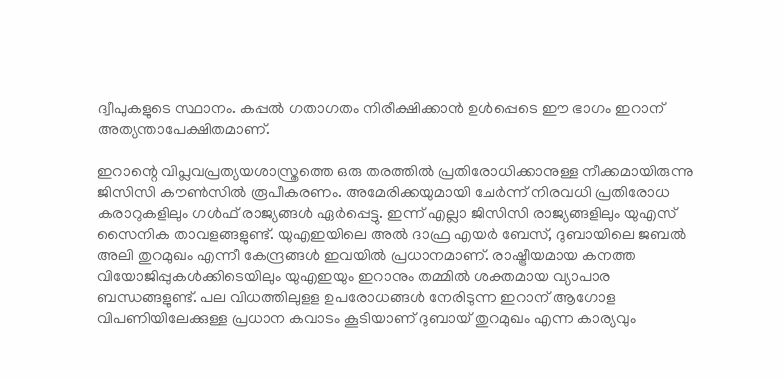ദ്വീപുകളുടെ സ്ഥാനം. കപ്പല്‍ ഗതാഗതം നിരീക്ഷിക്കാന്‍ ഉള്‍പ്പെടെ ഈ ഭാഗം ഇറാന് അത്യന്താപേക്ഷിതമാണ്.

ഇറാന്റെ വിപ്ലവപ്രത്യയശാസ്ത്രത്തെ ഒരു തരത്തില്‍ പ്രതിരോധിക്കാനുള്ള നീക്കമായിരുന്നു ജിസിസി കൗണ്‍സില്‍ രൂപീകരണം. അമേരിക്കയുമായി ചേര്‍ന്ന് നിരവധി പ്രതിരോധ കരാറുകളിലും ഗള്‍ഫ് രാജ്യങ്ങള്‍ ഏര്‍പ്പെട്ടു. ഇന്ന് എല്ലാ ജിസിസി രാജ്യങ്ങളിലും യുഎസ് സൈനിക താവളങ്ങളുണ്ട്. യുഎഇയിലെ അൽ ദാഫ്ര എയർ ബേസ്, ദുബായിലെ ജബൽ അലി തുറമുഖം എന്നീ കേന്ദ്രങ്ങള്‍ ഇവയില്‍ പ്രധാനമാണ്. രാഷ്ട്രീയമായ കനത്ത വിയോജിപ്പുകള്‍ക്കിടെയിലും യുഎഇയും ഇറാനും തമ്മില്‍ ശക്തമായ വ്യാപാര ബന്ധങ്ങളുണ്ട്. പല വിധത്തിലുളള ഉപരോധങ്ങൾ നേരിടുന്ന ഇറാന് ആഗോള വിപണിയിലേക്കുള്ള പ്രധാന കവാടം കൂടിയാണ് ദുബായ് തുറമുഖം എന്ന കാര്യവും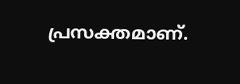പ്രസക്തമാണ്.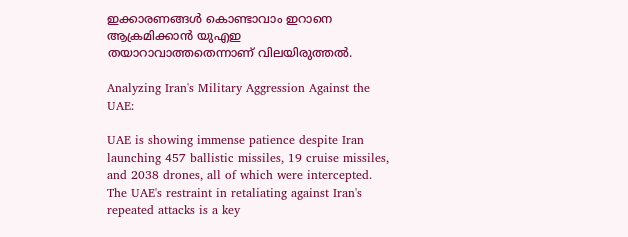ഇക്കാരണങ്ങള്‍ കൊണ്ടാവാം ഇറാനെ ആക്രമിക്കാന്‍ യുഎഇ തയാറാവാത്തതെന്നാണ് വിലയിരുത്തല്‍.

Analyzing Iran's Military Aggression Against the UAE:

UAE is showing immense patience despite Iran launching 457 ballistic missiles, 19 cruise missiles, and 2038 drones, all of which were intercepted. The UAE's restraint in retaliating against Iran's repeated attacks is a key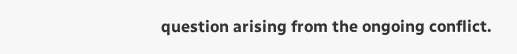question arising from the ongoing conflict.